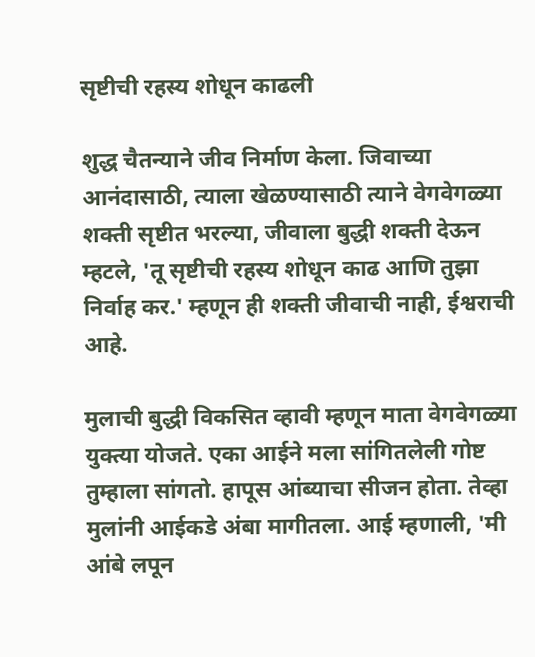सृष्टीची रहस्य शोधून काढली

शुद्ध चैतन्याने जीव निर्माण केला. जिवाच्या आनंदासाठी, त्याला खेळण्यासाठी त्याने वेगवेगळ्या शक्ती सृष्टीत भरल्या, जीवाला बुद्धी शक्ती देऊन म्हटले, 'तू सृष्टीची रहस्य शोधून काढ आणि तुझा निर्वाह कर.' म्हणून ही शक्ती जीवाची नाही, ईश्वराची आहे.

मुलाची बुद्धी विकसित व्हावी म्हणून माता वेगवेगळ्या युक्त्या योजते. एका आईने मला सांगितलेली गोष्ट तुम्हाला सांगतो. हापूस आंब्याचा सीजन होता. तेव्हा मुलांनी आईकडे अंबा मागीतला. आई म्हणाली, 'मी आंबे लपून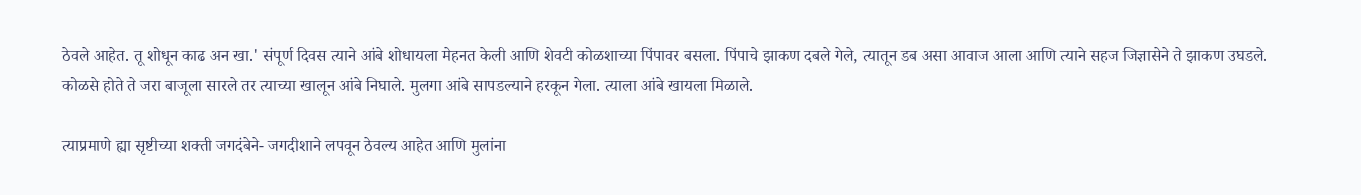ठेवले आहेत. तू शोधून काढ अन खा.' संपूर्ण दिवस त्याने आंबे शोधायला मेहनत केली आणि शेवटी कोळशाच्या पिंपावर बसला. पिंपाचे झाकण दबले गेले, त्यातून डब असा आवाज आला आणि त्याने सहज जिज्ञासेने ते झाकण उघडले. कोळसे होते ते जरा बाजूला सारले तर त्याच्या खालून आंबे निघाले. मुलगा आंबे सापडल्याने हरकून गेला‌. त्याला आंबे खायला मिळाले.

त्याप्रमाणे ह्या सृष्टीच्या शक्ती जगदंबेने- जगदीशाने लपवून ठेवल्य आहेत आणि मुलांना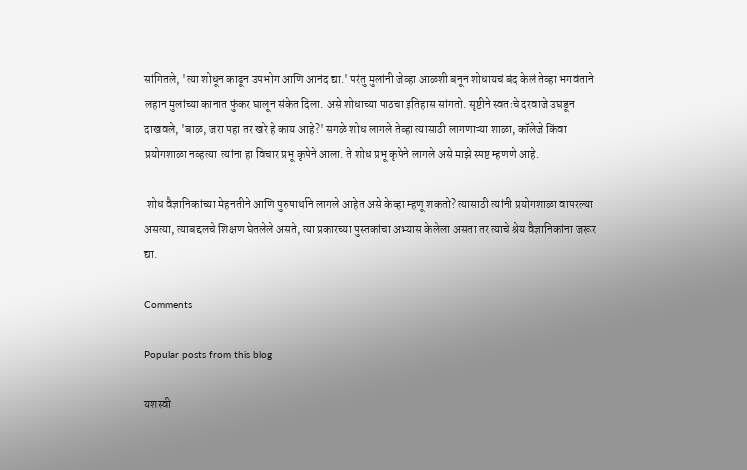सांगितले, 'त्या शोधून काढून उपभोग आणि आनंद द्या.' परंतु मुलांनी जेव्हा आळशी बनून शोधायचं बंद केलं तेव्हा भगवंताने लहान मुलांच्या कानात फुंकर घालून संकेत दिला. असे शोधाच्या पाठचा इतिहास सांगतो. सृष्टीने स्वतःचे दरवाजे उघडून दाखवले, 'बाळ, जरा पहा तर खरे हे काय आहे?' सगळे शोध लागले तेव्हा त्यासाठी लागणाऱ्या शाळा, कॉलेजे किंवा प्रयोगशाळा नव्हत्या  त्यांना हा विचार प्रभू कृपेने आला. ते शोध प्रभू कृपेने लागले असे माझे स्पष्ट म्हणणे आहे.

 शोध वैज्ञानिकांच्या मेहनतीने आणि पुरुषार्थाने लागले आहेत असे केव्हा म्हणू शकतो? त्यासाठी त्यांनी प्रयोगशाळा वापरल्या असत्या, त्याबद्दलचे शिक्षण घेतलेले असते, त्या प्रकारच्या पुस्तकांचा अभ्यास केलेला असता तर त्याचे श्रेय वैज्ञानिकांना जरूर द्या.

Comments

Popular posts from this blog

यशस्वी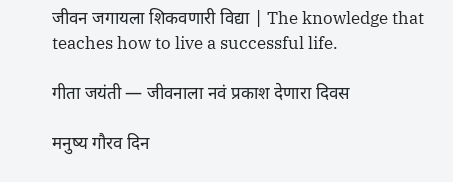जीवन जगायला शिकवणारी विद्या | The knowledge that teaches how to live a successful life.

गीता जयंती — जीवनाला नवं प्रकाश देणारा दिवस

मनुष्य गौरव दिन